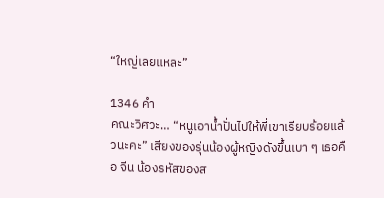“ใหญ่เลยแหละ”

1346 คำ
คณะวิศวะ… “หนูเอาน้ำปั่นไปให้พี่เขาเรียบร้อยแล้วนะคะ” เสียงของรุ่นน้องผู้หญิงดังขึ้นเบา ๆ เธอคือ จีน น้องรหัสของส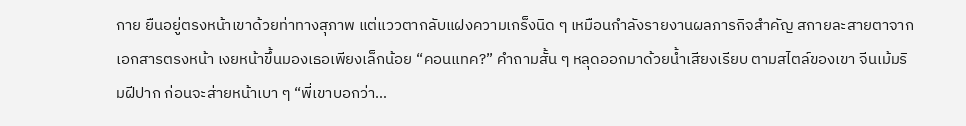กาย ยืนอยู่ตรงหน้าเขาด้วยท่าทางสุภาพ แต่แววตากลับแฝงความเกร็งนิด ๆ เหมือนกำลังรายงานผลภารกิจสำคัญ สกายละสายตาจากเอกสารตรงหน้า เงยหน้าขึ้นมองเธอเพียงเล็กน้อย “คอนแทค?” คำถามสั้น ๆ หลุดออกมาด้วยน้ำเสียงเรียบ ตามสไตล์ของเขา จีนเม้มริมฝีปาก ก่อนจะส่ายหน้าเบา ๆ “พี่เขาบอกว่า…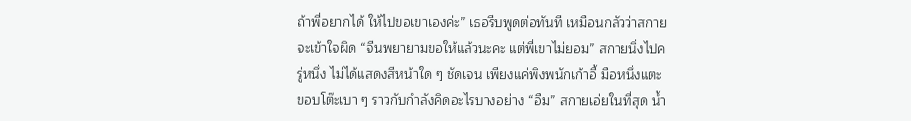ถ้าพี่อยากได้ ให้ไปขอเขาเองค่ะ” เธอรีบพูดต่อทันที เหมือนกลัวว่าสกายจะเข้าใจผิด “จีนพยายามขอให้แล้วนะคะ แต่พี่เขาไม่ยอม” สกายนิ่งไปครู่หนึ่ง ไม่ได้แสดงสีหน้าใด ๆ ชัดเจน เพียงแค่พิงพนักเก้าอี้ มือหนึ่งแตะขอบโต๊ะเบา ๆ ราวกับกำลังคิดอะไรบางอย่าง “อืม” สกายเอ่ยในที่สุด น้ำ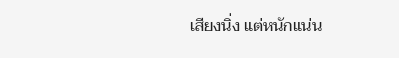เสียงนิ่ง แต่หนักแน่น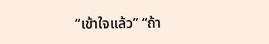“เข้าใจแล้ว” “ถ้า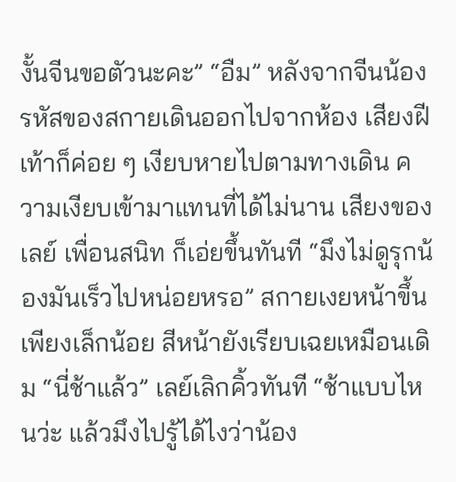งั้นจีนขอตัวนะคะ” “อืม” หลังจากจีนน้องรหัสของสกายเดินออกไปจากห้อง เสียงฝีเท้าก็ค่อย ๆ เงียบหายไปตามทางเดิน ความเงียบเข้ามาแทนที่ได้ไม่นาน เสียงของเลย์ เพื่อนสนิท ก็เอ่ยขึ้นทันที “มึงไม่ดูรุกน้องมันเร็วไปหน่อยหรอ” สกายเงยหน้าขึ้นเพียงเล็กน้อย สีหน้ายังเรียบเฉยเหมือนเดิม “นี่ช้าแล้ว” เลย์เลิกคิ้วทันที “ช้าแบบไหนว่ะ แล้วมึงไปรู้ได้ไงว่าน้อง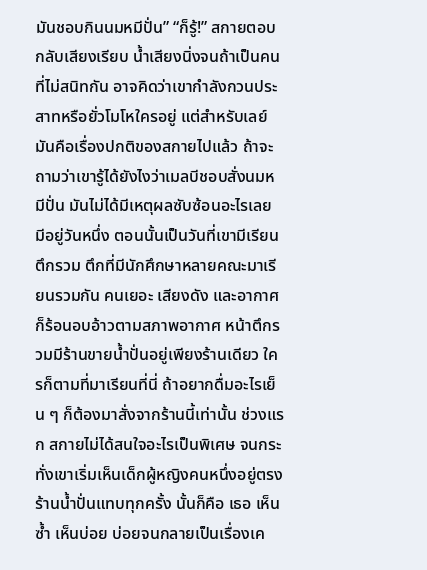มันชอบกินนมหมีปั่น” “ก็รู้!” สกายตอบกลับเสียงเรียบ น้ำเสียงนิ่งจนถ้าเป็นคนที่ไม่สนิทกัน อาจคิดว่าเขากำลังกวนประสาทหรือยั่วโมโหใครอยู่ แต่สำหรับเลย์ มันคือเรื่องปกติของสกายไปแล้ว ถ้าจะถามว่าเขารู้ได้ยังไงว่าเมลบีชอบสั่งนมหมีปั่น มันไม่ได้มีเหตุผลซับซ้อนอะไรเลย มีอยู่วันหนึ่ง ตอนนั้นเป็นวันที่เขามีเรียนตึกรวม ตึกที่มีนักศึกษาหลายคณะมาเรียนรวมกัน คนเยอะ เสียงดัง และอากาศก็ร้อนอบอ้าวตามสภาพอากาศ หน้าตึกรวมมีร้านขายน้ำปั่นอยู่เพียงร้านเดียว ใครก็ตามที่มาเรียนที่นี่ ถ้าอยากดื่มอะไรเย็น ๆ ก็ต้องมาสั่งจากร้านนี้เท่านั้น ช่วงแรก สกายไม่ได้สนใจอะไรเป็นพิเศษ จนกระทั่งเขาเริ่มเห็นเด็กผู้หญิงคนหนึ่งอยู่ตรงร้านน้ำปั่นแทบทุกครั้ง นั้นก็คือ เธอ เห็นซ้ำ เห็นบ่อย บ่อยจนกลายเป็นเรื่องเค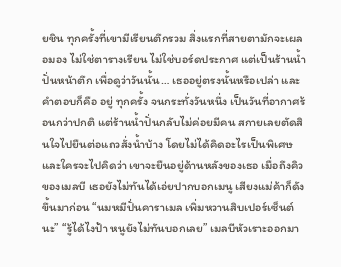ยชิน ทุกครั้งที่เขามีเรียนตึกรวม สิ่งแรกที่สายตามักจะเผลอมอง ไม่ใช่ตารางเรียน ไม่ใช่บอร์ดประกาศ แต่เป็นร้านน้ำปั่นหน้าตึก เพื่อดูว่าวันนั้น… เธออยู่ตรงนั้นหรือเปล่า และคำตอบก็คือ อยู่ ทุกครั้ง จนกระทั่งวันหนึ่ง เป็นวันที่อากาศร้อนกว่าปกติ แต่ร้านน้ำปั่นกลับไม่ค่อยมีคน สกายเลยตัดสินใจไปยืนต่อแถวสั่งน้ำบ้าง โดยไม่ได้คิดอะไรเป็นพิเศษ และใครจะไปคิดว่า เขาจะยืนอยู่ด้านหลังของเธอ เมื่อถึงคิวของเมลบี เธอยังไม่ทันได้เอ่ยปากบอกเมนู เสียงแม่ค้าก็ดังขึ้นมาก่อน “นมหมีปั่นคาราเมล เพิ่มหวานสิบเปอร์เซ็นต์นะ” “รู้ได้ไงป้า หนูยังไม่ทันบอกเลย” เมลบีหัวเราะออกมา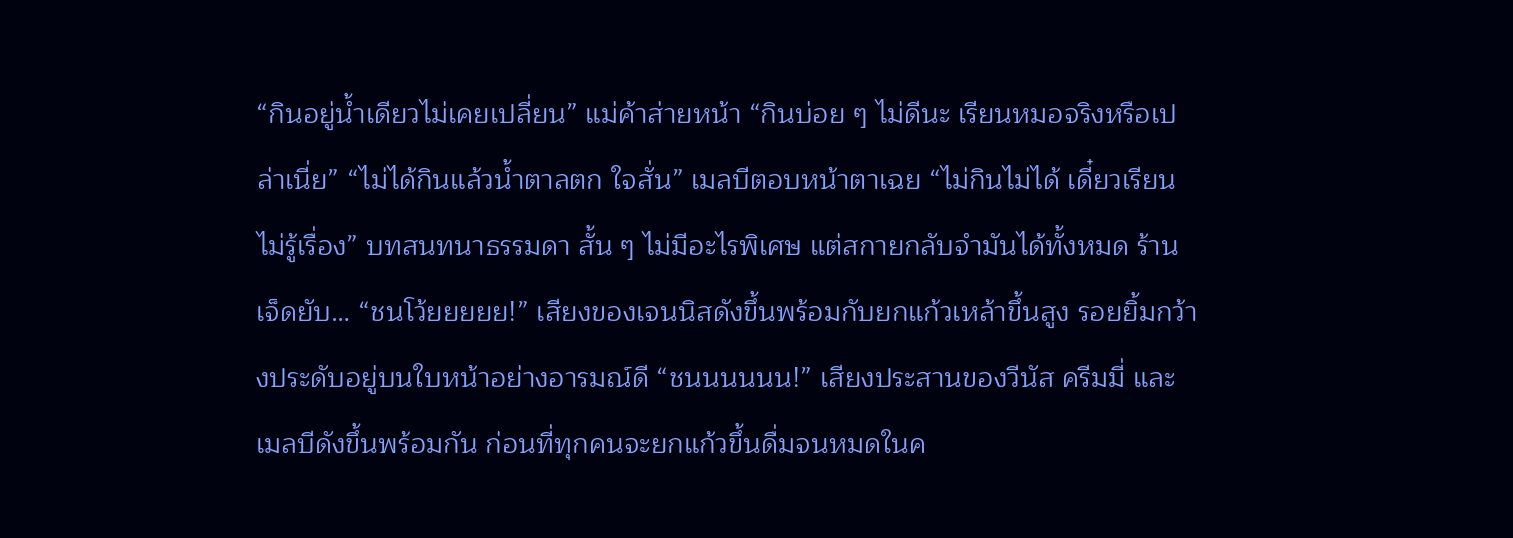“กินอยู่น้ำเดียวไม่เคยเปลี่ยน” แม่ค้าส่ายหน้า “กินบ่อย ๆ ไม่ดีนะ เรียนหมอจริงหรือเปล่าเนี่ย” “ไม่ได้กินแล้วน้ำตาลตก ใจสั่น” เมลบีตอบหน้าตาเฉย “ไม่กินไม่ได้ เดี๋ยวเรียนไม่รู้เรื่อง” บทสนทนาธรรมดา สั้น ๆ ไม่มีอะไรพิเศษ แต่สกายกลับจำมันได้ทั้งหมด ร้านเจ็ดยับ… “ชนโว้ยยยยย!” เสียงของเจนนิสดังขึ้นพร้อมกับยกแก้วเหล้าขึ้นสูง รอยยิ้มกว้างประดับอยู่บนใบหน้าอย่างอารมณ์ดี “ชนนนนนน!” เสียงประสานของวีนัส ครีมมี่ และเมลบีดังขึ้นพร้อมกัน ก่อนที่ทุกคนจะยกแก้วขึ้นดื่มจนหมดในค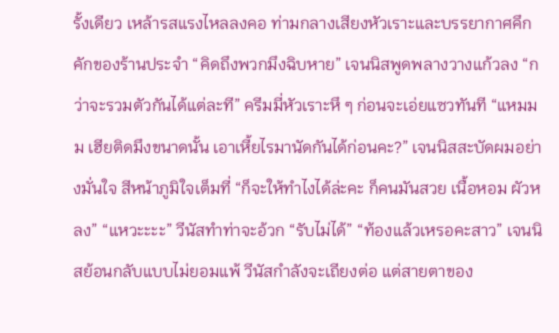รั้งเดียว เหล้ารสแรงไหลลงคอ ท่ามกลางเสียงหัวเราะและบรรยากาศคึกคักของร้านประจำ “คิดถึงพวกมึงฉิบหาย” เจนนิสพูดพลางวางแก้วลง “กว่าจะรวมตัวกันได้แต่ละที” ครีมมี่หัวเราะหึ ๆ ก่อนจะเอ่ยแซวทันที “แหมมม เฮียติดมึงขนาดนั้น เอาเหี้ยไรมานัดกันได้ก่อนคะ?” เจนนิสสะบัดผมอย่างมั่นใจ สีหน้าภูมิใจเต็มที่ “ก็จะให้ทำไงได้ล่ะคะ ก็คนมันสวย เนื้อหอม ผัวหลง” “แหวะะะะ” วีนัสทำท่าจะอ้วก “รับไม่ได้” “ท้องแล้วเหรอคะสาว” เจนนิสย้อนกลับแบบไม่ยอมแพ้ วีนัสกำลังจะเถียงต่อ แต่สายตาของ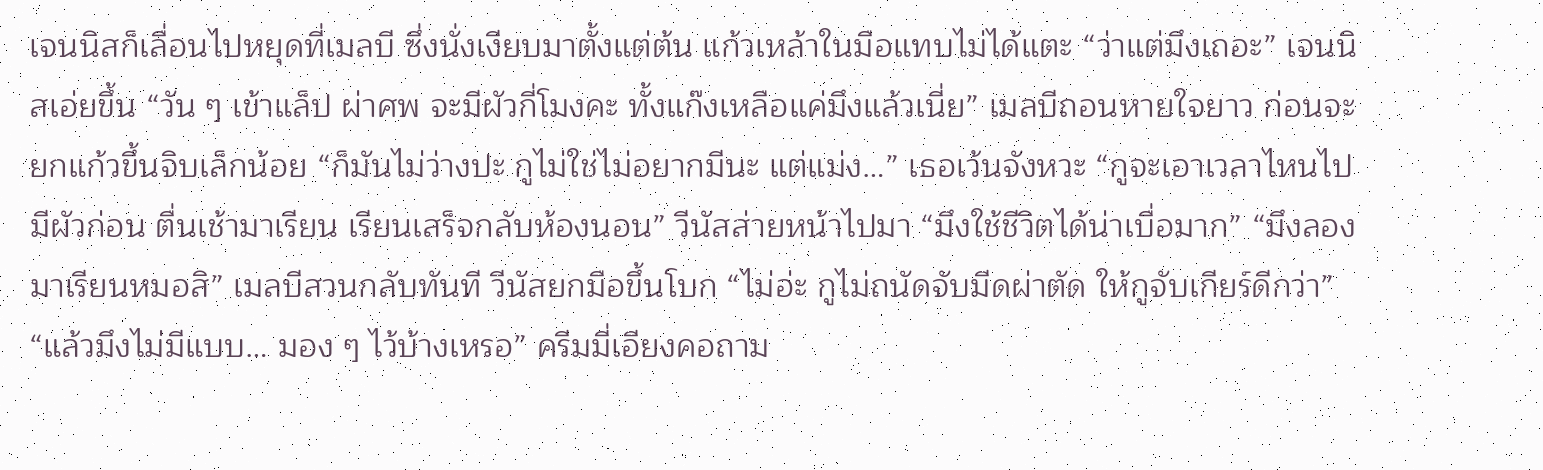เจนนิสก็เลื่อนไปหยุดที่เมลบี ซึ่งนั่งเงียบมาตั้งแต่ต้น แก้วเหล้าในมือแทบไม่ได้แตะ “ว่าแต่มึงเถอะ” เจนนิสเอ่ยขึ้น “วัน ๆ เข้าแล็ป ผ่าศพ จะมีผัวกี่โมงคะ ทั้งแก๊งเหลือแค่มึงแล้วเนี่ย” เมลบีถอนหายใจยาว ก่อนจะยกแก้วขึ้นจิบเล็กน้อย “ก็มันไม่ว่างปะ กูไม่ใช่ไม่อยากมีนะ แต่แม่ง…” เธอเว้นจังหวะ “กูจะเอาเวลาไหนไปมีผัวก่อน ตื่นเช้ามาเรียน เรียนเสร็จกลับห้องนอน” วีนัสส่ายหน้าไปมา “มึงใช้ชีวิตได้น่าเบื่อมาก” “มึงลองมาเรียนหมอสิ” เมลบีสวนกลับทันที วีนัสยกมือขึ้นโบก “ไม่อ่ะ กูไม่ถนัดจับมีดผ่าตัด ให้กูจับเกียร์ดีกว่า” “แล้วมึงไม่มีแบบ… มอง ๆ ไว้บ้างเหรอ” ครีมมี่เอียงคอถาม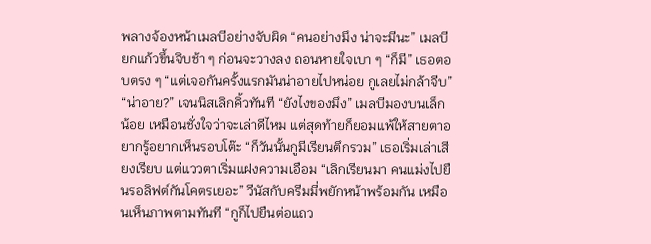พลางจ้องหน้าเมลบีอย่างจับผิด “คนอย่างมึง น่าจะมีนะ” เมลบียกแก้วขึ้นจิบช้า ๆ ก่อนจะวางลง ถอนหายใจเบา ๆ “ก็มี” เธอตอบตรง ๆ “แต่เจอกันครั้งแรกมันน่าอายไปหน่อย กูเลยไม่กล้าจีบ” “น่าอาย?” เจนนิสเลิกคิ้วทันที “ยังไงของมึง” เมลบีมองบนเล็กน้อย เหมือนชั่งใจว่าจะเล่าดีไหม แต่สุดท้ายก็ยอมแพ้ให้สายตาอยากรู้อยากเห็นรอบโต๊ะ “ก็วันนั้นกูมีเรียนตึกรวม” เธอเริ่มเล่าเสียงเรียบ แต่แววตาเริ่มแฝงความเอือม “เลิกเรียนมา คนแม่งไปยืนรอลิฟต์กันโคตรเยอะ” วีนัสกับครีมมี่พยักหน้าพร้อมกัน เหมือนเห็นภาพตามทันที “กูก็ไปยืนต่อแถว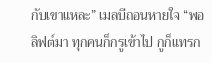กับเขาแหละ” เมลบีถอนหายใจ “พอลิฟต์มา ทุกคนก็กรูเข้าไป กูก็แทรก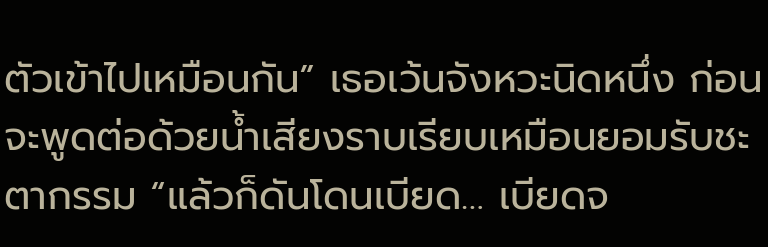ตัวเข้าไปเหมือนกัน” เธอเว้นจังหวะนิดหนึ่ง ก่อนจะพูดต่อด้วยน้ำเสียงราบเรียบเหมือนยอมรับชะตากรรม “แล้วก็ดันโดนเบียด… เบียดจ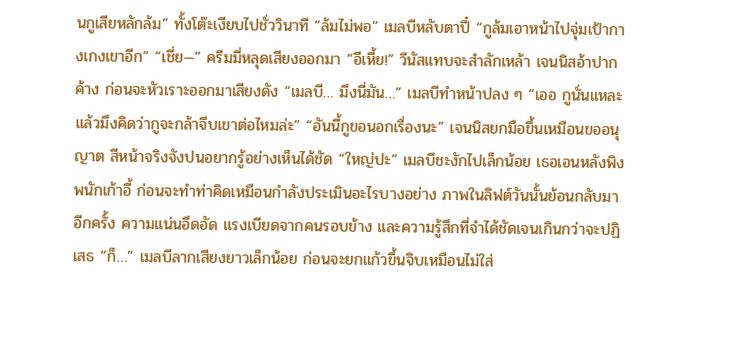นกูเสียหลักล้ม” ทั้งโต๊ะเงียบไปชั่ววินาที “ล้มไม่พอ” เมลบีหลับตาปี๋ “กูล้มเอาหน้าไปจุ่มเป้ากางเกงเขาอีก” “เชี่ย—” ครีมมี่หลุดเสียงออกมา “อีเหี้ย!” วีนัสแทบจะสำลักเหล้า เจนนิสอ้าปากค้าง ก่อนจะหัวเราะออกมาเสียงดัง “เมลบี… มึงนี่มัน…” เมลบีทำหน้าปลง ๆ “เออ กูนั่นแหละ แล้วมึงคิดว่ากูจะกล้าจีบเขาต่อไหมล่ะ” “อันนี้กูขอนอกเรื่องนะ” เจนนิสยกมือขึ้นเหมือนขออนุญาต สีหน้าจริงจังปนอยากรู้อย่างเห็นได้ชัด “ใหญ่ปะ” เมลบีชะงักไปเล็กน้อย เธอเอนหลังพิงพนักเก้าอี้ ก่อนจะทำท่าคิดเหมือนกำลังประเมินอะไรบางอย่าง ภาพในลิฟต์วันนั้นย้อนกลับมาอีกครั้ง ความแน่นอึดอัด แรงเบียดจากคนรอบข้าง และความรู้สึกที่จำได้ชัดเจนเกินกว่าจะปฏิเสธ “ก็…” เมลบีลากเสียงยาวเล็กน้อย ก่อนจะยกแก้วขึ้นจิบเหมือนไม่ใส่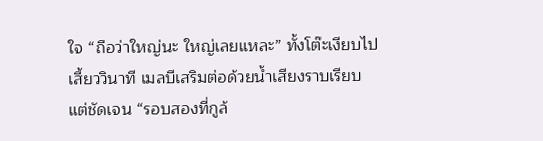ใจ “ถือว่าใหญ่นะ ใหญ่เลยแหละ” ทั้งโต๊ะเงียบไปเสี้ยววินาที เมลบีเสริมต่อด้วยน้ำเสียงราบเรียบ แต่ชัดเจน “รอบสองที่กูล้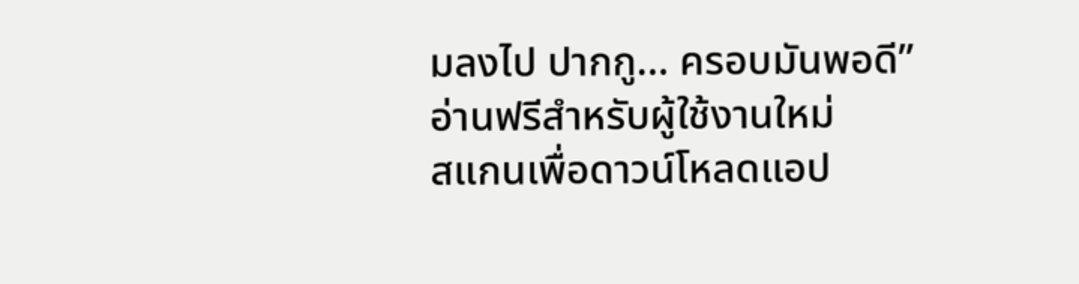มลงไป ปากกู… ครอบมันพอดี”
อ่านฟรีสำหรับผู้ใช้งานใหม่
สแกนเพื่อดาวน์โหลดแอป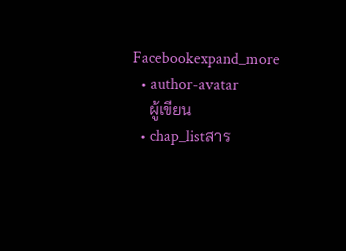Facebookexpand_more
  • author-avatar
    ผู้เขียน
  • chap_listสาร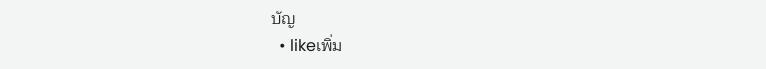บัญ
  • likeเพิ่ม